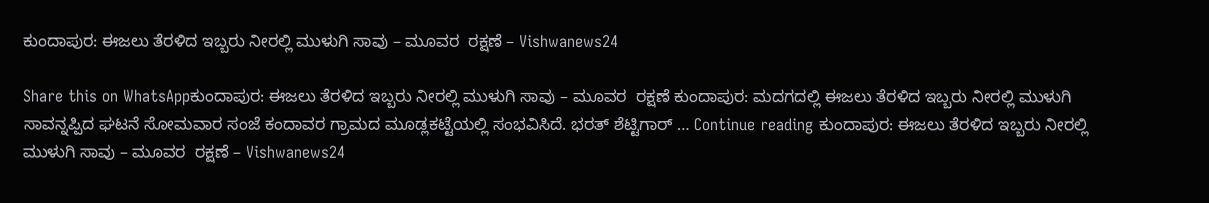ಕುಂದಾಪುರ: ಈಜಲು ತೆರಳಿದ ಇಬ್ಬರು ನೀರಲ್ಲಿ ಮುಳುಗಿ ಸಾವು – ಮೂವರ  ರಕ್ಷಣೆ – Vishwanews24

Share this on WhatsAppಕುಂದಾಪುರ: ಈಜಲು ತೆರಳಿದ ಇಬ್ಬರು ನೀರಲ್ಲಿ ಮುಳುಗಿ ಸಾವು – ಮೂವರ  ರಕ್ಷಣೆ ಕುಂದಾಪುರ: ಮದಗದಲ್ಲಿ ಈಜಲು ತೆರಳಿದ ಇಬ್ಬರು ನೀರಲ್ಲಿ ಮುಳುಗಿ ಸಾವನ್ನಪ್ಪಿದ ಘಟನೆ ಸೋಮವಾರ ಸಂಜೆ ಕಂದಾವರ ಗ್ರಾಮದ ಮೂಡ್ಲಕಟ್ಟೆಯಲ್ಲಿ ಸಂಭವಿಸಿದೆ‌. ಭರತ್ ಶೆಟ್ಟಿಗಾರ್ … Continue reading ಕುಂದಾಪುರ: ಈಜಲು ತೆರಳಿದ ಇಬ್ಬರು ನೀರಲ್ಲಿ ಮುಳುಗಿ ಸಾವು – ಮೂವರ  ರಕ್ಷಣೆ – Vishwanews24